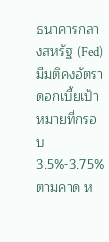ธนาคารกลางสหรัฐ (Fed) มีมติคงอัตราดอกเบี้ยเป้าหมายที่กรอบ 3.5%-3.75% ตามคาด ห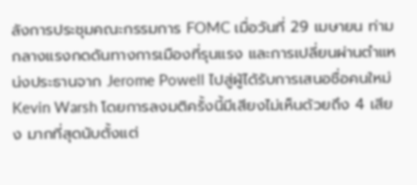ลังการประชุมคณะกรรมการ FOMC เมื่อวันที่ 29 เมษายน ท่ามกลางแรงกดดันทางการเมืองที่รุนแรง และการเปลี่ยนผ่านตำแหน่งประธานจาก Jerome Powell ไปสู่ผู้ได้รับการเสนอชื่อคนใหม่ Kevin Warsh โดยการลงมติครั้งนี้มีเสียงไม่เห็นด้วยถึง 4 เสียง มากที่สุดนับตั้งแต่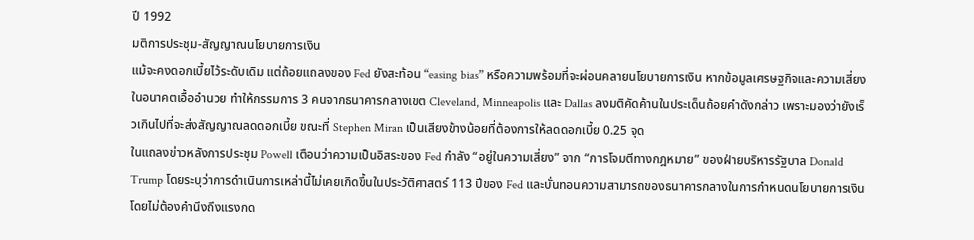ปี 1992
มติการประชุม-สัญญาณนโยบายการเงิน
แม้จะคงดอกเบี้ยไว้ระดับเดิม แต่ถ้อยแถลงของ Fed ยังสะท้อน “easing bias” หรือความพร้อมที่จะผ่อนคลายนโยบายการเงิน หากข้อมูลเศรษฐกิจและความเสี่ยงในอนาคตเอื้ออำนวย ทำให้กรรมการ 3 คนจากธนาคารกลางเขต Cleveland, Minneapolis และ Dallas ลงมติคัดค้านในประเด็นถ้อยคำดังกล่าว เพราะมองว่ายังเร็วเกินไปที่จะส่งสัญญาณลดดอกเบี้ย ขณะที่ Stephen Miran เป็นเสียงข้างน้อยที่ต้องการให้ลดดอกเบี้ย 0.25 จุด
ในแถลงข่าวหลังการประชุม Powell เตือนว่าความเป็นอิสระของ Fed กำลัง “อยู่ในความเสี่ยง” จาก “การโจมตีทางกฎหมาย” ของฝ่ายบริหารรัฐบาล Donald Trump โดยระบุว่าการดำเนินการเหล่านี้ไม่เคยเกิดขึ้นในประวัติศาสตร์ 113 ปีของ Fed และบั่นทอนความสามารถของธนาคารกลางในการกำหนดนโยบายการเงินโดยไม่ต้องคำนึงถึงแรงกด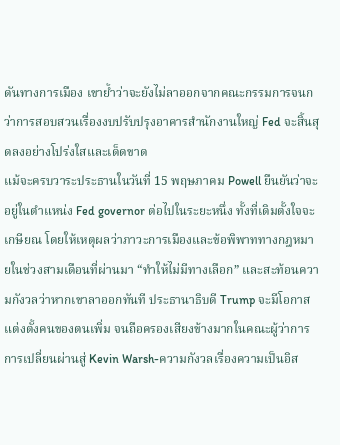ดันทางการเมือง เขาย้ำว่าจะยังไม่ลาออกจากคณะกรรมการจนกว่าการสอบสวนเรื่องงบปรับปรุงอาคารสำนักงานใหญ่ Fed จะสิ้นสุดลงอย่างโปร่งใสและเด็ดขาด
แม้จะครบวาระประธานในวันที่ 15 พฤษภาคม Powell ยืนยันว่าจะอยู่ในตำแหน่ง Fed governor ต่อไปในระยะหนึ่ง ทั้งที่เดิมตั้งใจจะเกษียณ โดยให้เหตุผลว่าภาวะการเมืองและข้อพิพาททางกฎหมายในช่วงสามเดือนที่ผ่านมา “ทำให้ไม่มีทางเลือก” และสะท้อนความกังวลว่าหากเขาลาออกทันที ประธานาธิบดี Trump จะมีโอกาสแต่งตั้งคนของตนเพิ่ม จนถือครองเสียงข้างมากในคณะผู้ว่าการ
การเปลี่ยนผ่านสู่ Kevin Warsh-ความกังวลเรื่องความเป็นอิส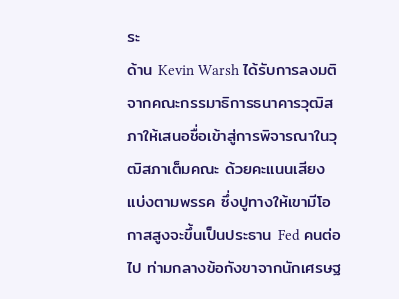ระ
ด้าน Kevin Warsh ได้รับการลงมติจากคณะกรรมาธิการธนาคารวุฒิสภาให้เสนอชื่อเข้าสู่การพิจารณาในวุฒิสภาเต็มคณะ ด้วยคะแนนเสียงแบ่งตามพรรค ซึ่งปูทางให้เขามีโอกาสสูงจะขึ้นเป็นประธาน Fed คนต่อไป ท่ามกลางข้อกังขาจากนักเศรษฐ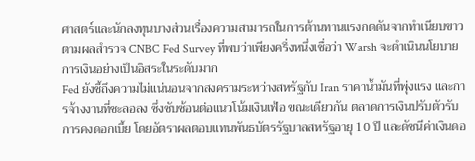ศาสตร์และนักลงทุนบางส่วนเรื่องความสามารถในการต้านทานแรงกดดันจากทำเนียบขาว ตามผลสำรวจ CNBC Fed Survey ที่พบว่าเพียงครึ่งหนึ่งเชื่อว่า Warsh จะดำเนินนโยบายการเงินอย่างเป็นอิสระในระดับมาก
Fed ยังชี้ถึงความไม่แน่นอนจากสงครามระหว่างสหรัฐกับ Iran ราคาน้ำมันที่พุ่งแรง และการจ้างงานที่ชะลอลง ซึ่งซับซ้อนต่อแนวโน้มเงินเฟ้อ ขณะเดียวกัน ตลาดการเงินปรับตัวรับการคงดอกเบี้ย โดยอัตราผลตอบแทนพันธบัตรรัฐบาลสหรัฐอายุ 10 ปี และดัชนีค่าเงินดอ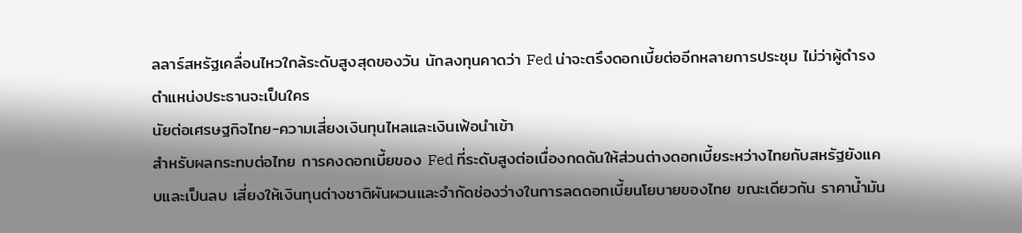ลลาร์สหรัฐเคลื่อนไหวใกล้ระดับสูงสุดของวัน นักลงทุนคาดว่า Fed น่าจะตรึงดอกเบี้ยต่ออีกหลายการประชุม ไม่ว่าผู้ดำรงตำแหน่งประธานจะเป็นใคร
นัยต่อเศรษฐกิจไทย-ความเสี่ยงเงินทุนไหลและเงินเฟ้อนำเข้า
สำหรับผลกระทบต่อไทย การคงดอกเบี้ยของ Fed ที่ระดับสูงต่อเนื่องกดดันให้ส่วนต่างดอกเบี้ยระหว่างไทยกับสหรัฐยังแคบและเป็นลบ เสี่ยงให้เงินทุนต่างชาติผันผวนและจำกัดช่องว่างในการลดดอกเบี้ยนโยบายของไทย ขณะเดียวกัน ราคาน้ำมัน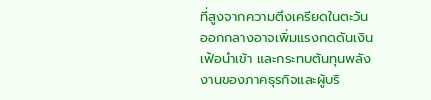ที่สูงจากความตึงเครียดในตะวันออกกลางอาจเพิ่มแรงกดดันเงินเฟ้อนำเข้า และกระทบต้นทุนพลังงานของภาคธุรกิจและผู้บริ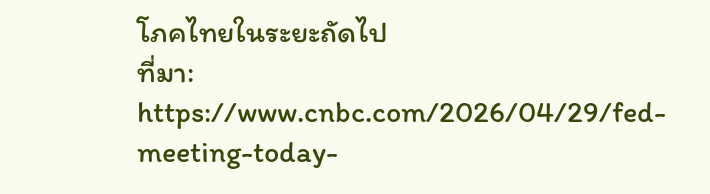โภคไทยในระยะถัดไป
ที่มา: https://www.cnbc.com/2026/04/29/fed-meeting-today-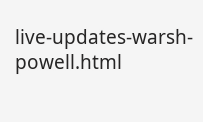live-updates-warsh-powell.html